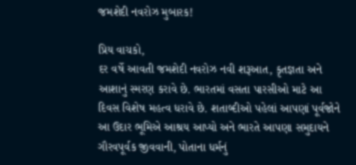જમશેદી નવરોઝ મુબારક!

પ્રિય વાચકો,
દર વર્ષે આવતી જમશેદી નવરોઝ નવી શરૂઆત, કૃતજ્ઞતા અને આશાનું સ્મરણ કરાવે છે. ભારતમાં વસતા પારસીઓ માટે આ દિવસ વિશેષ મહત્વ ધરાવે છે. શતાબ્દીઓ પહેલાં આપણાં પૂર્વજોને આ ઉદાર ભૂમિએ આશ્રય આપ્યો અને ભારતે આપણા સમુદાયને ગૌરવપૂર્વક જીવવાની, પોતાના ધર્મનું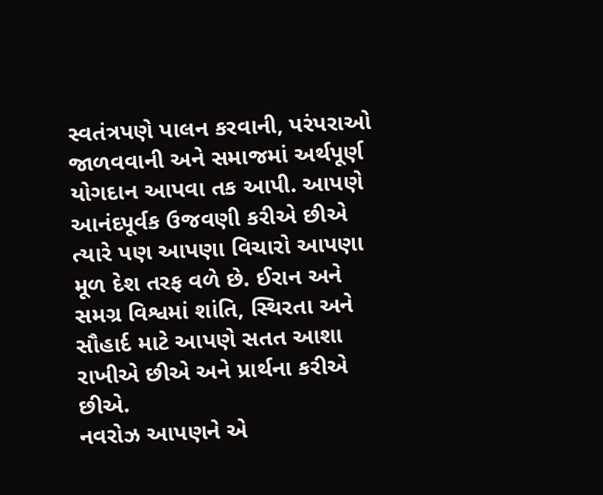સ્વતંત્રપણે પાલન કરવાની, પરંપરાઓ જાળવવાની અને સમાજમાં અર્થપૂર્ણ યોગદાન આપવા તક આપી. આપણે આનંદપૂર્વક ઉજવણી કરીએ છીએ ત્યારે પણ આપણા વિચારો આપણા મૂળ દેશ તરફ વળે છે. ઈરાન અને સમગ્ર વિશ્વમાં શાંતિ, સ્થિરતા અને સૌહાર્દ માટે આપણે સતત આશા રાખીએ છીએ અને પ્રાર્થના કરીએ છીએ.
નવરોઝ આપણને એ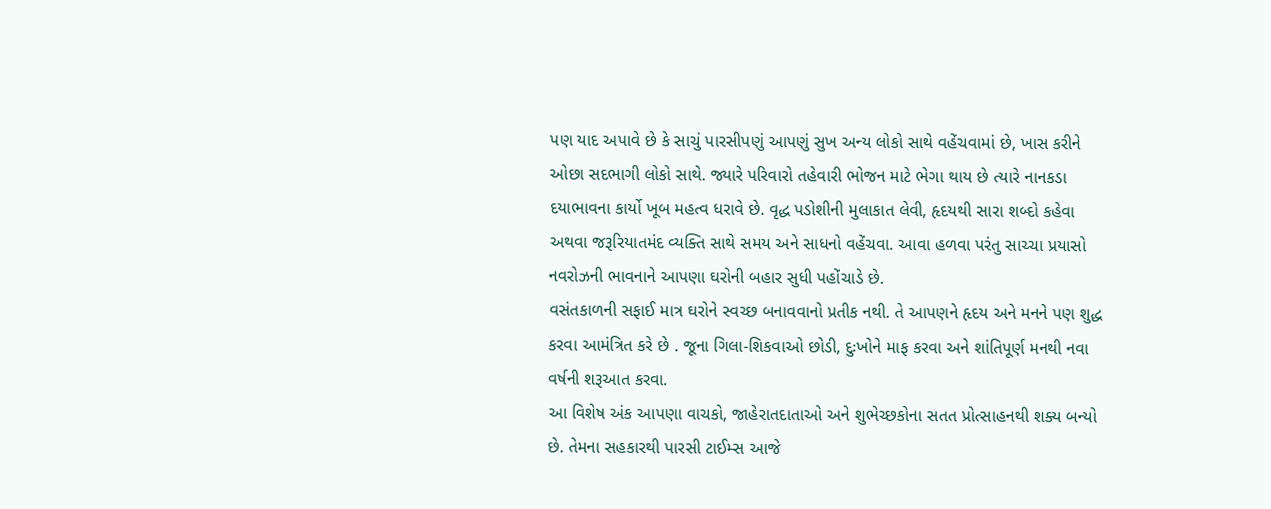પણ યાદ અપાવે છે કે સાચું પારસીપણું આપણું સુખ અન્ય લોકો સાથે વહેંચવામાં છે, ખાસ કરીને ઓછા સદભાગી લોકો સાથે. જ્યારે પરિવારો તહેવારી ભોજન માટે ભેગા થાય છે ત્યારે નાનકડા દયાભાવના કાર્યો ખૂબ મહત્વ ધરાવે છે. વૃદ્ધ પડોશીની મુલાકાત લેવી, હૃદયથી સારા શબ્દો કહેવા અથવા જરૂરિયાતમંદ વ્યક્તિ સાથે સમય અને સાધનો વહેંચવા. આવા હળવા પરંતુ સાચ્ચા પ્રયાસો નવરોઝની ભાવનાને આપણા ઘરોની બહાર સુધી પહોંચાડે છે.
વસંતકાળની સફાઈ માત્ર ઘરોને સ્વચ્છ બનાવવાનો પ્રતીક નથી. તે આપણને હૃદય અને મનને પણ શુદ્ધ કરવા આમંત્રિત કરે છે . જૂના ગિલા-શિકવાઓ છોડી, દુઃખોને માફ કરવા અને શાંતિપૂર્ણ મનથી નવા વર્ષની શરૂઆત કરવા.
આ વિશેષ અંક આપણા વાચકો, જાહેરાતદાતાઓ અને શુભેચ્છકોના સતત પ્રોત્સાહનથી શક્ય બન્યો છે. તેમના સહકારથી પારસી ટાઈમ્સ આજે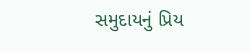સમુદાયનું પ્રિય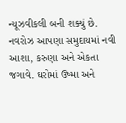ન્યૂઝવીકલી બની શક્યું છે.
નવરોઝ આપણા સમુદાયમાં નવી આશા, કરુણા અને એકતા જગાવે. ઘરોમાં ઉષ્મા અને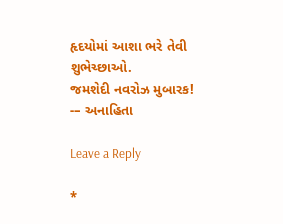હૃદયોમાં આશા ભરે તેવી શુભેચ્છાઓ.
જમશેદી નવરોઝ મુબારક!
-– અનાહિતા

Leave a Reply

*